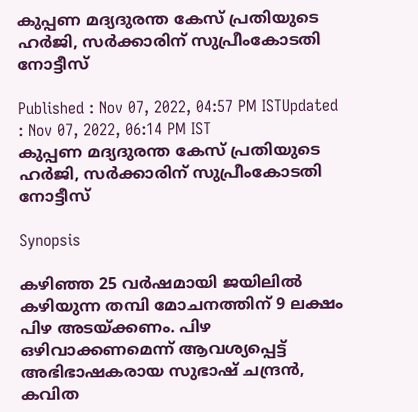കുപ്പണ മദ്യദുരന്ത കേസ് പ്രതിയുടെ ഹര്‍ജി, സര്‍ക്കാരിന് സുപ്രീംകോടതി നോട്ടീസ്

Published : Nov 07, 2022, 04:57 PM ISTUpdated : Nov 07, 2022, 06:14 PM IST
കുപ്പണ മദ്യദുരന്ത കേസ് പ്രതിയുടെ ഹര്‍ജി, സര്‍ക്കാരിന് സുപ്രീംകോടതി നോട്ടീസ്

Synopsis

കഴിഞ്ഞ 25 വർഷമായി ജയിലില്‍ കഴിയുന്ന തമ്പി മോചനത്തിന് 9 ലക്ഷം പിഴ അടയ്‍ക്കണം. പിഴ ഒഴിവാക്കണമെന്ന് ആവശ്യപ്പെട്ട് അഭിഭാഷകരായ സുഭാഷ് ചന്ദ്രൻ, കവിത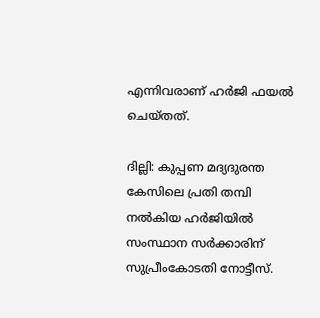എന്നിവരാണ് ഹർജി ഫയൽ ചെയ്തത്.

ദില്ലി: കുപ്പണ മദ്യദുരന്ത കേസിലെ പ്രതി തമ്പി നല്‍കിയ ഹര്‍ജിയില്‍ സംസ്ഥാന സര്‍ക്കാരിന് സുപ്രീംകോടതി നോട്ടീസ്.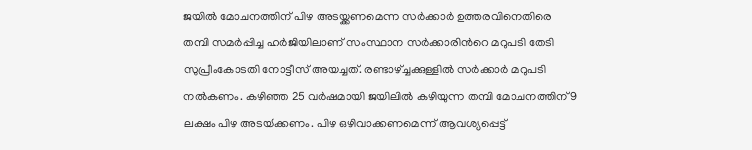ജയിൽ മോചനത്തിന് പിഴ അടയ്ക്കണമെന്ന സർക്കാർ ഉത്തരവിനെതിരെ തമ്പി സമര്‍പ്പിച്ച ഹർജിയിലാണ് സംസ്ഥാന സര്‍ക്കാരിന്‍റെ മറുപടി തേടി സുപ്രീംകോടതി നോട്ടീസ് അയച്ചത്. രണ്ടാഴ്ച്ചക്കുള്ളില്‍ സര്‍ക്കാര്‍ മറുപടി നല്‍കണം. കഴിഞ്ഞ 25 വർഷമായി ജയിലില്‍ കഴിയുന്ന തമ്പി മോചനത്തിന് 9 ലക്ഷം പിഴ അടയ്‍ക്കണം. പിഴ ഒഴിവാക്കണമെന്ന് ആവശ്യപ്പെട്ട്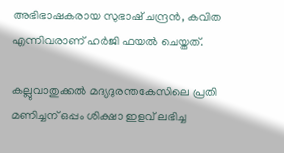അഭിഭാഷകരായ സുഭാഷ് ചന്ദ്രൻ, കവിത  എന്നിവരാണ് ഹർജി ഫയൽ ചെയ്തത്.

കല്ലുവാതുക്കൽ മദ്യദുരന്തകേസിലെ പ്രതി മണിച്ചന് ഒപ്പം ശിക്ഷാ ഇളവ് ലഭിച്ച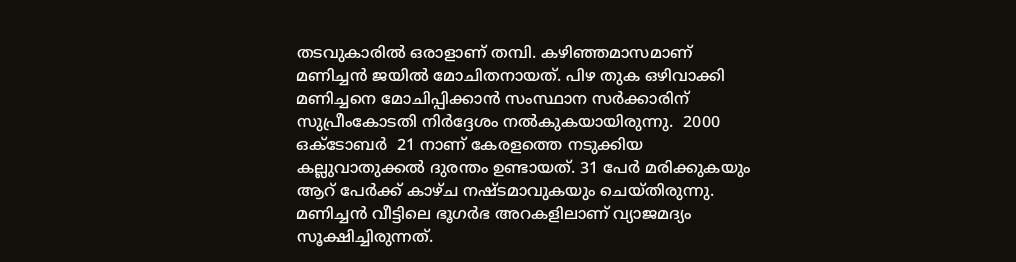തടവുകാരിൽ ഒരാളാണ് തമ്പി. കഴിഞ്ഞമാസമാണ് മണിച്ചന്‍ ജയില്‍ മോചിതനായത്. പിഴ തുക ഒഴിവാക്കി മണിച്ചനെ മോചിപ്പിക്കാൻ സംസ്ഥാന സർക്കാരിന് സുപ്രീംകോടതി നിർദ്ദേശം നൽകുകയായിരുന്നു.  2000 ഒക്ടോബർ  21 നാണ് കേരളത്തെ നടുക്കിയ കല്ലുവാതുക്കൽ ദുരന്തം ഉണ്ടായത്. 31 പേർ മരിക്കുകയും ആറ് പേർക്ക് കാഴ്ച നഷ്ടമാവുകയും ചെയ്തിരുന്നു. മണിച്ചൻ വീട്ടിലെ ഭൂഗർഭ അറകളിലാണ് വ്യാജമദ്യം സൂക്ഷിച്ചിരുന്നത്.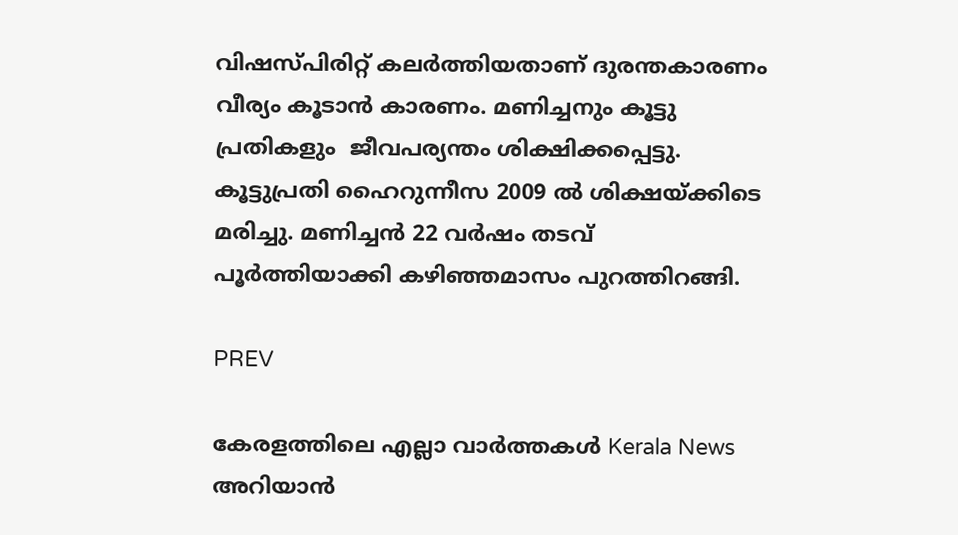വിഷസ്പിരിറ്റ് കലർത്തിയതാണ് ദുരന്തകാരണം വീര്യം കൂടാന്‍ കാരണം. മണിച്ചനും കൂട്ടു പ്രതികളും  ജീവപര്യന്തം ശിക്ഷിക്കപ്പെട്ടു. കൂട്ടുപ്രതി ഹൈറുന്നീസ 2009 ൽ ശിക്ഷയ്ക്കിടെ മരിച്ചു. മണിച്ചൻ 22 വർഷം തടവ് പൂർത്തിയാക്കി കഴിഞ്ഞമാസം പുറത്തിറങ്ങി.

PREV

കേരളത്തിലെ എല്ലാ വാർത്തകൾ Kerala News അറിയാൻ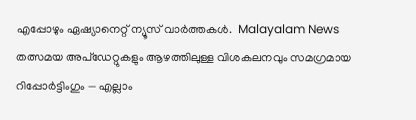എപ്പോഴും ഏഷ്യാനെറ്റ് ന്യൂസ് വാർത്തകൾ.  Malayalam News   തത്സമയ അപ്‌ഡേറ്റുകളും ആഴത്തിലുള്ള വിശകലനവും സമഗ്രമായ റിപ്പോർട്ടിംഗും — എല്ലാം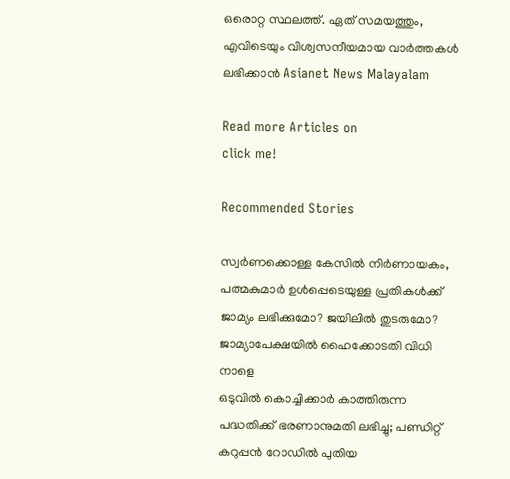ഒരൊറ്റ സ്ഥലത്ത്. ഏത് സമയത്തും, എവിടെയും വിശ്വസനീയമായ വാർത്തകൾ ലഭിക്കാൻ Asianet News Malayalam

Read more Articles on
click me!

Recommended Stories

സ്വർണക്കൊള്ള കേസിൽ നിർണായകം, പത്മകുമാർ ഉൾപ്പെടെയുള്ള പ്രതികൾക്ക് ജാമ്യം ലഭിക്കുമോ? ജയിലിൽ തുടരുമോ? ജാമ്യാപേക്ഷയിൽ ഹൈക്കോടതി വിധി നാളെ
ഒടുവിൽ കൊച്ചിക്കാർ കാത്തിരുന്ന പദ്ധതിക്ക് ഭരണാനുമതി ലഭിച്ചു; പണ്ഡിറ്റ് കറുപ്പൻ റോഡിൽ പുതിയ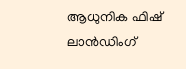ആധുനിക ഫിഷ് ലാൻഡിംഗ്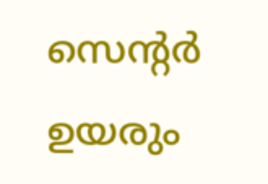സെന്റർ ഉയരും